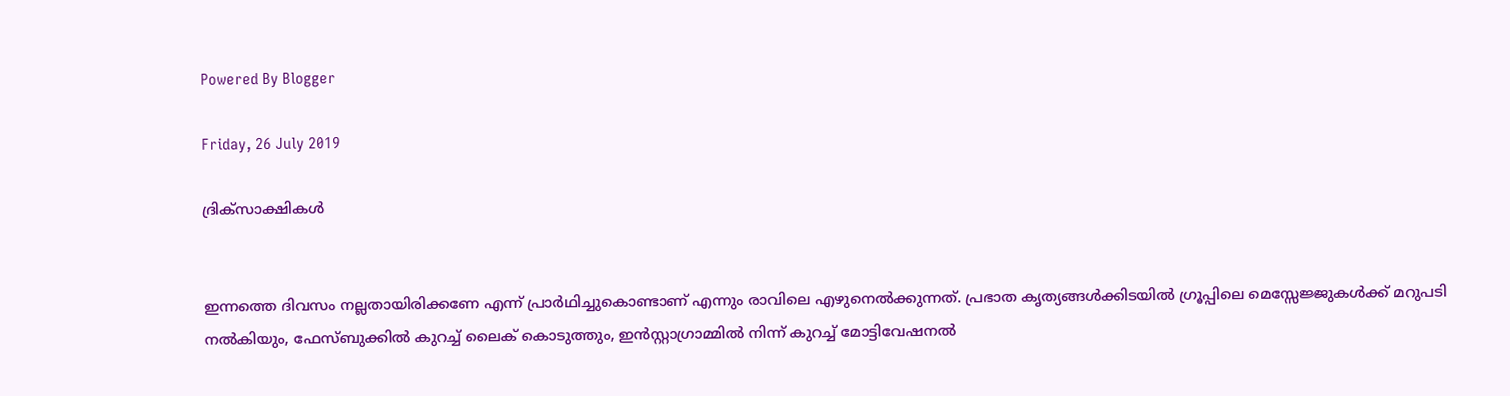Powered By Blogger

Friday, 26 July 2019

ദ്രിക്സാക്ഷികള്‍


ഇന്നത്തെ ദിവസം നല്ലതായിരിക്കണേ എന്ന് പ്രാര്‍ഥിച്ചുകൊണ്ടാണ് എന്നും രാവിലെ എഴുനെല്‍ക്കുന്നത്. പ്രഭാത കൃത്യങ്ങള്‍ക്കിടയില്‍ ഗ്രൂപ്പിലെ മെസ്സേജ്ജുകള്‍ക്ക് മറുപടി നല്‍കിയും, ഫേസ്ബുക്കില്‍ കുറച്ച് ലൈക്‌ കൊടുത്തും, ഇന്‍സ്റ്റാഗ്രാമ്മില്‍ നിന്ന് കുറച്ച് മോട്ടിവേഷനല്‍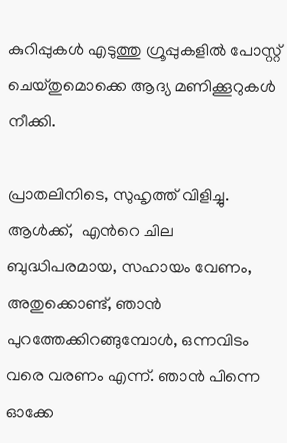കുറിപ്പുകള്‍ എടുത്തു ഗ്രൂപ്പുകളില്‍ പോസ്റ്റ്‌ ചെയ്തുമൊക്കെ ആദ്യ മണിക്കൂറുകള്‍ നീക്കി.

പ്രാതലിനിടെ, സുഹൃത്ത്‌ വിളിച്ചു. ആള്‍ക്ക്,  എന്‍റെ ചില ബുദ്ധിപരമായ, സഹായം വേണം, അതുക്കൊണ്ട്, ഞാന്‍ പുറത്തേക്കിറങ്ങുമ്പോള്‍, ഒന്നവിടം വരെ വരണം എന്ന്. ഞാന്‍ പിന്നെ ഓക്കേ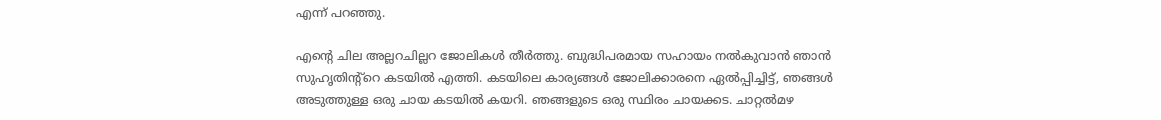എന്ന് പറഞ്ഞു.

എന്‍റെ ചില അല്ലറചില്ലറ ജോലികള്‍ തീര്‍ത്തു. ബുദ്ധിപരമായ സഹായം നല്‍കുവാന്‍ ഞാന്‍ സുഹൃതിന്റ്റെ കടയില്‍ എത്തി. കടയിലെ കാര്യങ്ങള്‍ ജോലിക്കാരനെ ഏല്‍പ്പിച്ചിട്ട്, ഞങ്ങള്‍ അടുത്തുള്ള ഒരു ചായ കടയില്‍ കയറി. ഞങ്ങളുടെ ഒരു സ്ഥിരം ചായക്കട. ചാറ്റല്‍മഴ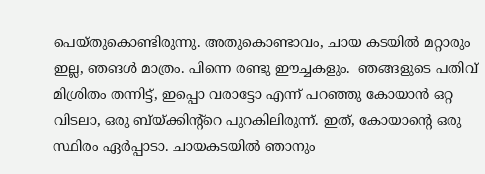പെയ്തുകൊണ്ടിരുന്നു. അതുകൊണ്ടാവം, ചായ കടയില്‍ മറ്റാരും ഇല്ല, ഞങള്‍ മാത്രം. പിന്നെ രണ്ടു ഈച്ചകളും.  ഞങ്ങളുടെ പതിവ് മിശ്രിതം തന്നിട്ട്, ഇപ്പൊ വരാട്ടോ എന്ന് പറഞ്ഞു കോയാന്‍ ഒറ്റ വിടലാ, ഒരു ബ്യ്ക്കിന്റ്റെ പുറകിലിരുന്ന്. ഇത്, കോയാന്‍റെ ഒരു സ്ഥിരം ഏര്‍പ്പാടാ. ചായകടയില്‍ ഞാനും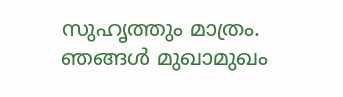സുഹൃത്തും മാത്രം. ഞങ്ങള്‍ മുഖാമുഖം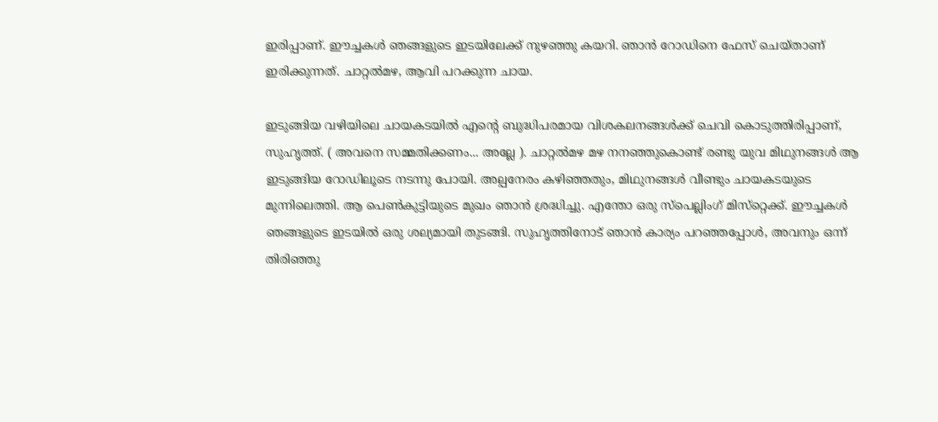ഇരിപ്പാണ്. ഈച്ചകള്‍ ഞങ്ങളുടെ ഇടയിലേക്ക് നുഴഞ്ഞു കയറി. ഞാന്‍ റോഡിനെ ഫേസ് ചെയ്താണ് ഇരിക്കുന്നത്. ചാറ്റല്‍മഴ, ആവി പറക്കുന്ന ചായ.

ഇടുങ്ങിയ വഴിയിലെ ചായകടയില്‍ എന്‍റെ ബുദ്ധിപരമായ വിശകലനങ്ങള്‍ക്ക് ചെവി കൊടുത്തിരിപ്പാണ്, സുഹൃത്ത്‌. ( അവനെ സമ്മതിക്കണം... അല്ലേ ). ചാറ്റല്‍മഴ മഴ നനഞ്ഞുകൊണ്ട് രണ്ടു യുവ മിഥുനങ്ങള്‍ ആ ഇടുങ്ങിയ റോഡിലൂടെ നടന്നു പോയി. അല്പനേരം കഴിഞ്ഞതും, മിഥുനങ്ങള്‍ വീണ്ടും ചായകടയുടെ മുന്നിലെത്തി. ആ പെണ്‍കുട്ടിയുടെ മുഖം ഞാന്‍ ശ്രദ്ധിച്ചു. എന്തോ ഒരു സ്പെല്ലിംഗ് മിസ്‌റ്റെക്ക്. ഈച്ചകള്‍ ഞങ്ങളുടെ ഇടയില്‍ ഒരു ശല്യമായി തുടങ്ങി. സുഹൃത്തിനോട്‌ ഞാന്‍ കാര്യം പറഞ്ഞപ്പോള്‍, അവനും ഒന്ന് തിരിഞ്ഞു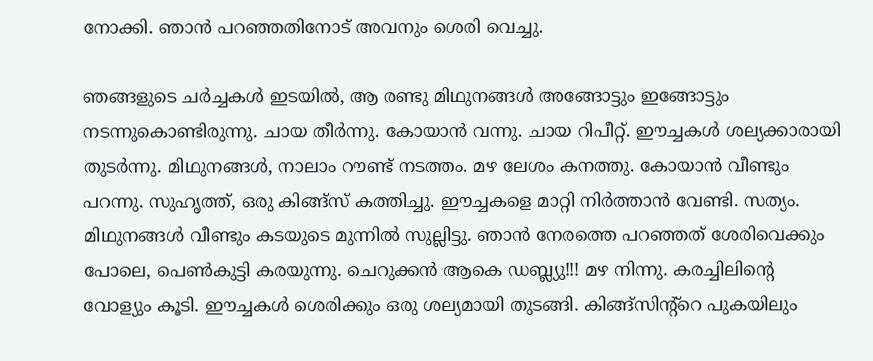നോക്കി. ഞാന്‍ പറഞ്ഞതിനോട് അവനും ശെരി വെച്ചു.

ഞങ്ങളുടെ ചര്‍ച്ചകള്‍ ഇടയില്‍, ആ രണ്ടു മിഥുനങ്ങള്‍ അങ്ങോട്ടും ഇങ്ങോട്ടും നടന്നുകൊണ്ടിരുന്നു. ചായ തീര്‍ന്നു. കോയാന്‍ വന്നു. ചായ റിപീറ്റ്. ഈച്ചകള്‍ ശല്യക്കാരായി തുടര്‍ന്നു. മിഥുനങ്ങള്‍, നാലാം റൗണ്ട് നടത്തം. മഴ ലേശം കനത്തു. കോയാന്‍ വീണ്ടും പറന്നു. സുഹൃത്ത്‌, ഒരു കിങ്ങ്സ് കത്തിച്ചു. ഈച്ചകളെ മാറ്റി നിര്‍ത്താന്‍ വേണ്ടി. സത്യം. മിഥുനങ്ങള്‍ വീണ്ടും കടയുടെ മുന്നില്‍ സുല്ലിട്ടു. ഞാന്‍ നേരത്തെ പറഞ്ഞത് ശേരിവെക്കും പോലെ, പെണ്‍കുട്ടി കരയുന്നു. ചെറുക്കന്‍ ആകെ ഡബ്ല്യു!!! മഴ നിന്നു. കരച്ചിലിന്‍റെ വോള്യും കൂടി. ഈച്ചകള്‍ ശെരിക്കും ഒരു ശല്യമായി തുടങ്ങി. കിങ്ങ്സിന്‍റ്റെ പുകയിലും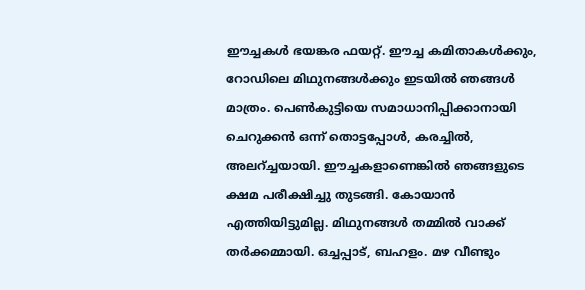ഈച്ചകള്‍ ഭയങ്കര ഫയറ്റ്. ഈച്ച കമിതാകള്‍ക്കും, റോഡിലെ മിഥുനങ്ങള്‍ക്കും ഇടയില്‍ ഞങ്ങള്‍ മാത്രം. പെണ്‍കുട്ടിയെ സമാധാനിപ്പിക്കാനായി ചെറുക്കന്‍ ഒന്ന് തൊട്ടപ്പോള്‍, കരച്ചില്‍, അലറ്ച്ചയായി. ഈച്ചകളാണെങ്കില്‍ ഞങ്ങളുടെ ക്ഷമ പരീക്ഷിച്ചു തുടങ്ങി. കോയാന്‍ എത്തിയിട്ടുമില്ല. മിഥുനങ്ങള്‍ തമ്മില്‍ വാക്ക് തര്‍ക്കമ്മായി. ഒച്ചപ്പാട്, ബഹളം. മഴ വീണ്ടും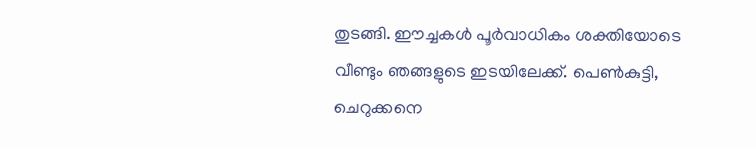തുടങ്ങി. ഈച്ചകള്‍ പൂര്‍വാധികം ശക്തിയോടെ വീണ്ടും ഞങ്ങളുടെ ഇടയിലേക്ക്. പെണ്‍കുട്ടി, ചെറുക്കനെ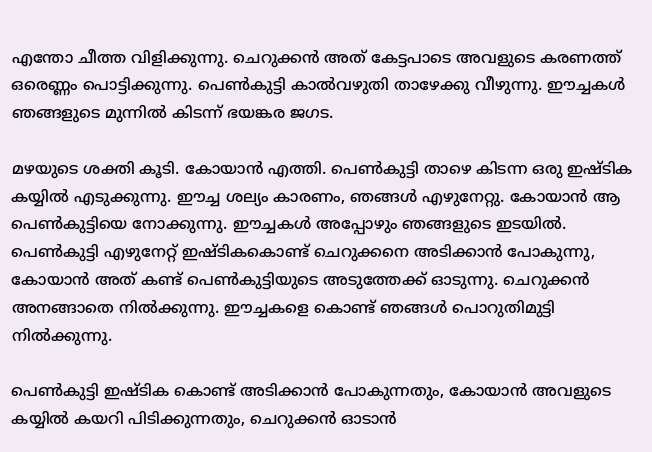എന്തോ ചീത്ത വിളിക്കുന്നു. ചെറുക്കന്‍ അത് കേട്ടപാടെ അവളുടെ കരണത്ത് ഒരെണ്ണം പൊട്ടിക്കുന്നു. പെണ്‍കുട്ടി കാല്‍വഴുതി താഴേക്കു വീഴുന്നു. ഈച്ചകള്‍ ഞങ്ങളുടെ മുന്നില്‍ കിടന്ന് ഭയങ്കര ജഗട.

മഴയുടെ ശക്തി കൂടി. കോയാന്‍ എത്തി. പെണ്‍കുട്ടി താഴെ കിടന്ന ഒരു ഇഷ്ടിക കയ്യില്‍ എടുക്കുന്നു. ഈച്ച ശല്യം കാരണം, ഞങ്ങള്‍ എഴുനേറ്റു. കോയാന്‍ ആ പെണ്‍കുട്ടിയെ നോക്കുന്നു. ഈച്ചകള്‍ അപ്പോഴും ഞങ്ങളുടെ ഇടയില്‍. പെണ്‍കുട്ടി എഴുനേറ്റ് ഇഷ്ടികകൊണ്ട് ചെറുക്കനെ അടിക്കാന്‍ പോകുന്നു, കോയാന്‍ അത് കണ്ട് പെണ്‍കുട്ടിയുടെ അടുത്തേക്ക് ഓടുന്നു. ചെറുക്കന്‍ അനങ്ങാതെ നില്‍ക്കുന്നു. ഈച്ചകളെ കൊണ്ട് ഞങ്ങള്‍ പൊറുതിമുട്ടി നില്‍ക്കുന്നു.

പെണ്‍കുട്ടി ഇഷ്ടിക കൊണ്ട് അടിക്കാന്‍ പോകുന്നതും, കോയാന്‍ അവളുടെ കയ്യില്‍ കയറി പിടിക്കുന്നതും, ചെറുക്കന്‍ ഓടാന്‍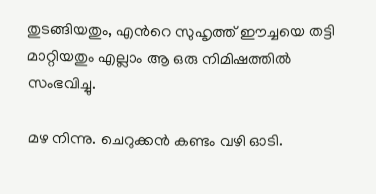തുടങ്ങിയതും, എന്‍റെ സുഹൃത്ത്‌ ഈച്ചയെ തട്ടി മാറ്റിയതും എല്ലാം ആ ഒരു നിമിഷത്തില്‍ സംഭവിച്ചു.

മഴ നിന്നു. ചെറുക്കന്‍ കണ്ടം വഴി ഓടി.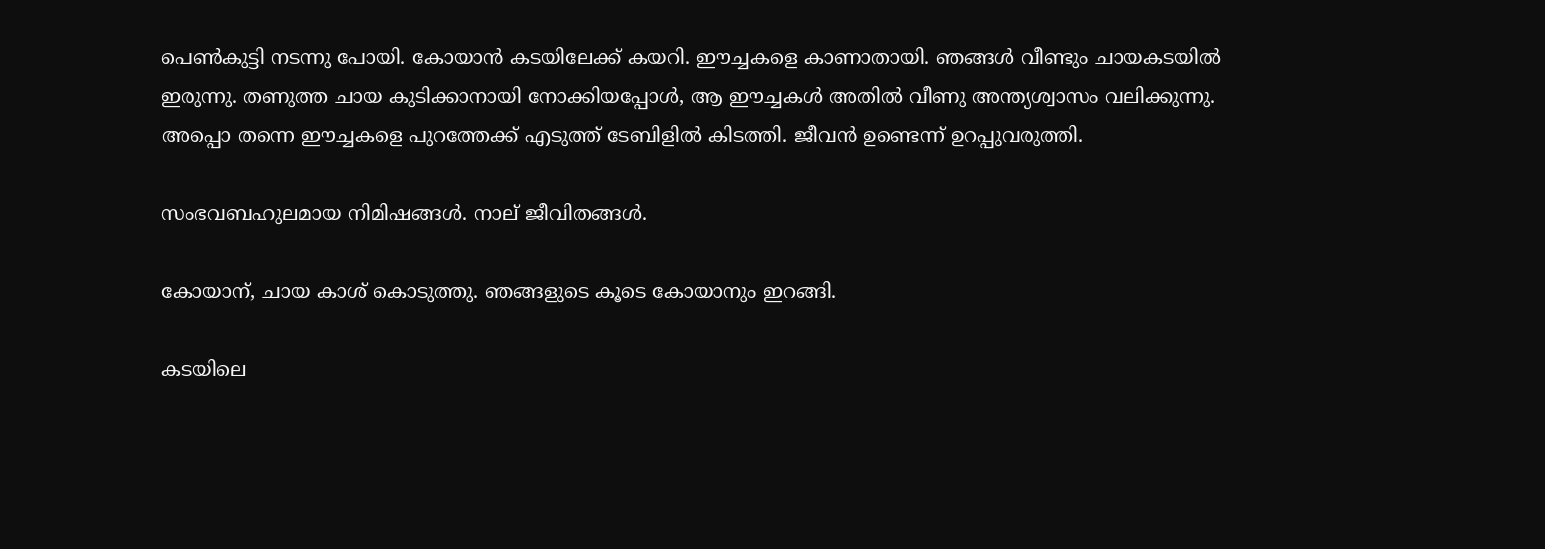പെണ്‍കുട്ടി നടന്നു പോയി. കോയാന്‍ കടയിലേക്ക് കയറി. ഈച്ചകളെ കാണാതായി. ഞങ്ങള്‍ വീണ്ടും ചായകടയില്‍ ഇരുന്നു. തണുത്ത ചായ കുടിക്കാനായി നോക്കിയപ്പോള്‍, ആ ഈച്ചകള്‍ അതില്‍ വീണു അന്ത്യശ്വാസം വലിക്കുന്നു. അപ്പൊ തന്നെ ഈച്ചകളെ പുറത്തേക്ക് എടുത്ത് ടേബിളില്‍ കിടത്തി. ജീവന്‍ ഉണ്ടെന്ന് ഉറപ്പുവരുത്തി.

സംഭവബഹുലമായ നിമിഷങ്ങള്‍. നാല് ജീവിതങ്ങള്‍.

കോയാന്, ചായ കാശ് കൊടുത്തു. ഞങ്ങളുടെ കൂടെ കോയാനും ഇറങ്ങി.

കടയിലെ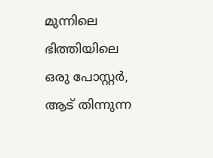മുന്നിലെ ഭിത്തിയിലെ ഒരു പോസ്റ്റര്‍,  ആട് തിന്നുന്ന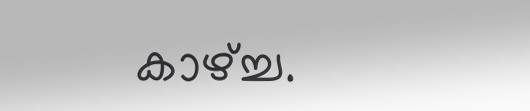കാഴ്ച്ച.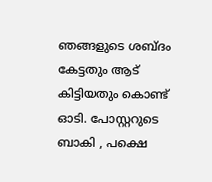ഞങ്ങളുടെ ശബ്ദം കേട്ടതും ആട് കിട്ടിയതും കൊണ്ട് ഓടി. പോസ്റ്ററുടെ ബാകി , പക്ഷെ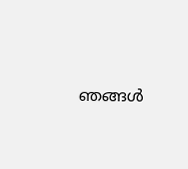ഞങ്ങള്‍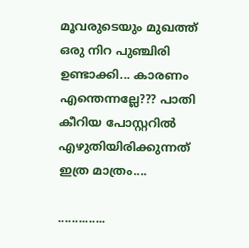മൂവരുടെയും മുഖത്ത് ഒരു നിറ പുഞ്ചിരി ഉണ്ടാക്കി... കാരണം എന്തെന്നല്ലേ??? പാതി കീറിയ പോസ്റ്ററില്‍ എഴുതിയിരിക്കുന്നത് ഇത്ര മാത്രം....

..............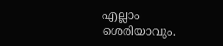എല്ലാം ശെരിയാവും.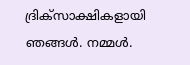ദ്രിക്സാക്ഷികളായി ഞങ്ങള്‍. നമ്മള്‍.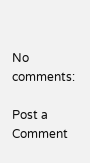No comments:

Post a Comment